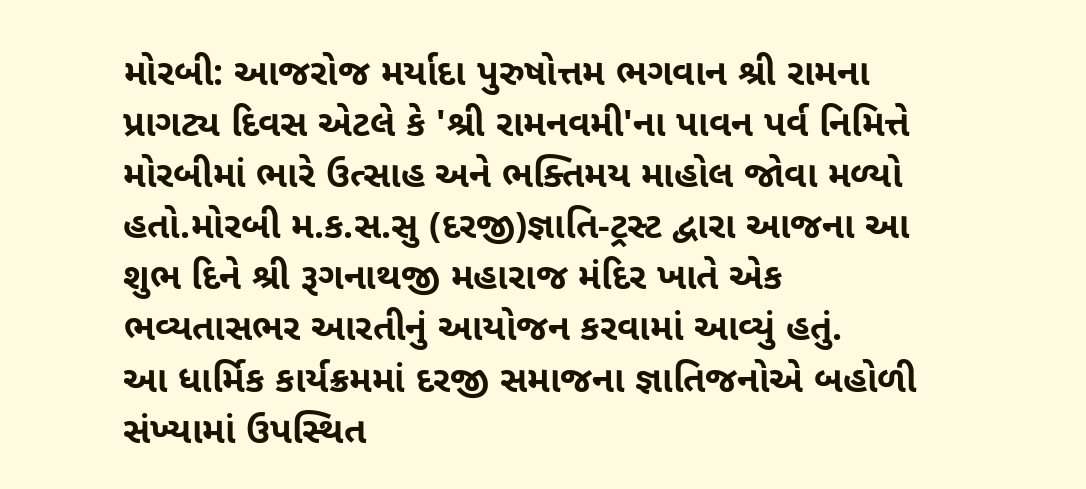મોરબી: આજરોજ મર્યાદા પુરુષોત્તમ ભગવાન શ્રી રામના પ્રાગટ્ય દિવસ એટલે કે 'શ્રી રામનવમી'ના પાવન પર્વ નિમિત્તે મોરબીમાં ભારે ઉત્સાહ અને ભક્તિમય માહોલ જોવા મળ્યો હતો.મોરબી મ.ક.સ.સુ (દરજી)જ્ઞાતિ-ટ્રસ્ટ દ્વારા આજના આ શુભ દિને શ્રી રૂગનાથજી મહારાજ મંદિર ખાતે એક ભવ્યતાસભર આરતીનું આયોજન કરવામાં આવ્યું હતું.
આ ધાર્મિક કાર્યક્રમમાં દરજી સમાજના જ્ઞાતિજનોએ બહોળી સંખ્યામાં ઉપસ્થિત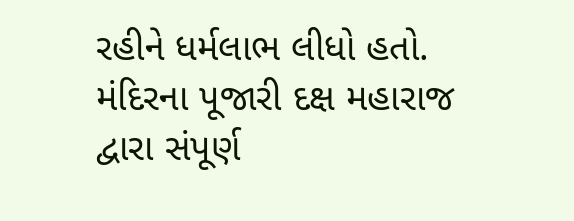રહીને ધર્મલાભ લીધો હતો. મંદિરના પૂજારી દક્ષ મહારાજ દ્વારા સંપૂર્ણ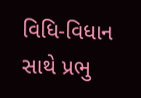વિધિ-વિધાન સાથે પ્રભુ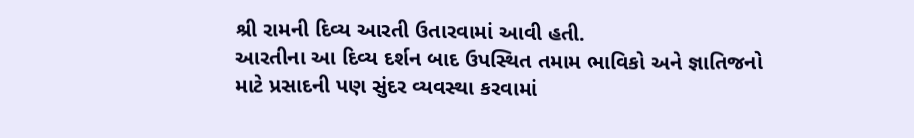શ્રી રામની દિવ્ય આરતી ઉતારવામાં આવી હતી.
આરતીના આ દિવ્ય દર્શન બાદ ઉપસ્થિત તમામ ભાવિકો અને જ્ઞાતિજનો માટે પ્રસાદની પણ સુંદર વ્યવસ્થા કરવામાં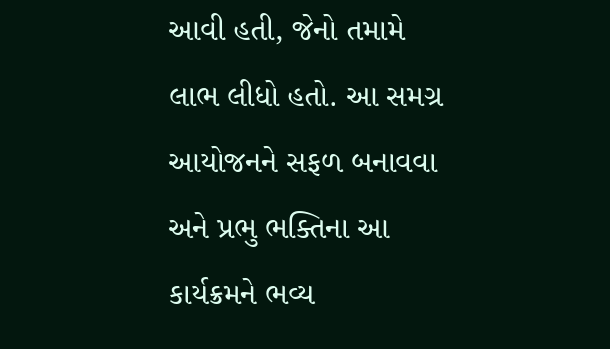આવી હતી, જેનો તમામે લાભ લીધો હતો. આ સમગ્ર આયોજનને સફળ બનાવવા અને પ્રભુ ભક્તિના આ કાર્યક્રમને ભવ્ય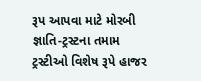રૂપ આપવા માટે મોરબી જ્ઞાતિ-ટ્રસ્ટના તમામ ટ્રસ્ટીઓ વિશેષ રૂપે હાજર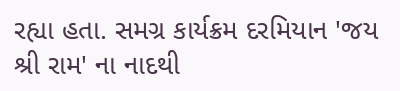રહ્યા હતા. સમગ્ર કાર્યક્રમ દરમિયાન 'જય શ્રી રામ' ના નાદથી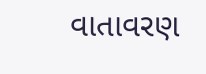વાતાવરણ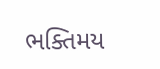ભક્તિમય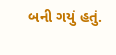બની ગયું હતું.